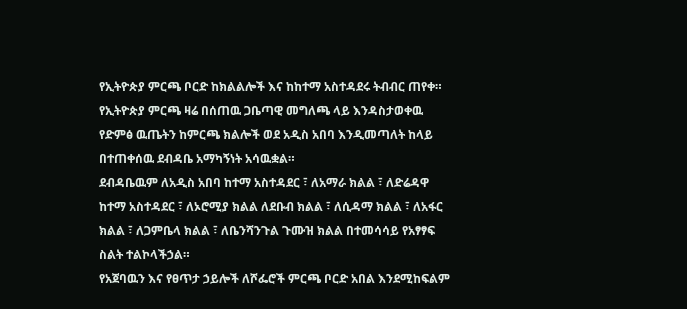የኢትዮጵያ ምርጫ ቦርድ ከክልልሎች እና ከከተማ አስተዳደሩ ትብብር ጠየቀ።
የኢትዮጵያ ምርጫ ዛሬ በሰጠዉ ጋቤጣዊ መግለጫ ላይ እንዳስታወቀዉ የድምፅ ዉጤትን ከምርጫ ክልሎች ወደ አዲስ አበባ እንዲመጣለት ከላይ በተጠቀሰዉ ደብዳቤ አማካኝነት አሳዉቋል።
ደብዳቤዉም ለአዲስ አበባ ከተማ አስተዳደር ፣ ለአማራ ክልል ፣ ለድሬዳዋ ከተማ አስተዳደር ፣ ለኦሮሚያ ክልል ለደቡብ ክልል ፣ ለሲዳማ ክልል ፣ ለአፋር ክልል ፣ ለጋምቤላ ክልል ፣ ለቤንሻንጉል ጉሙዝ ክልል በተመሳሳይ የአፃፃፍ ስልት ተልኮላችኃል።
የአጀባዉን እና የፀጥታ ኃይሎች ለሾፌሮች ምርጫ ቦርድ አበል እንደሚከፍልም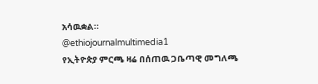አሳዉቋል።
@ethiojournalmultimedia1
የኢትዮጵያ ምርጫ ዛሬ በሰጠዉ ጋቤጣዊ መግለጫ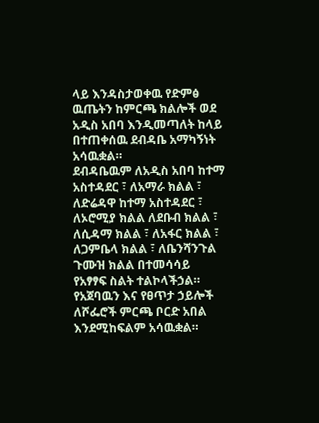ላይ እንዳስታወቀዉ የድምፅ ዉጤትን ከምርጫ ክልሎች ወደ አዲስ አበባ እንዲመጣለት ከላይ በተጠቀሰዉ ደብዳቤ አማካኝነት አሳዉቋል።
ደብዳቤዉም ለአዲስ አበባ ከተማ አስተዳደር ፣ ለአማራ ክልል ፣ ለድሬዳዋ ከተማ አስተዳደር ፣ ለኦሮሚያ ክልል ለደቡብ ክልል ፣ ለሲዳማ ክልል ፣ ለአፋር ክልል ፣ ለጋምቤላ ክልል ፣ ለቤንሻንጉል ጉሙዝ ክልል በተመሳሳይ የአፃፃፍ ስልት ተልኮላችኃል።
የአጀባዉን እና የፀጥታ ኃይሎች ለሾፌሮች ምርጫ ቦርድ አበል እንደሚከፍልም አሳዉቋል።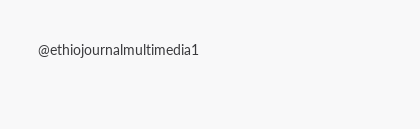@ethiojournalmultimedia1